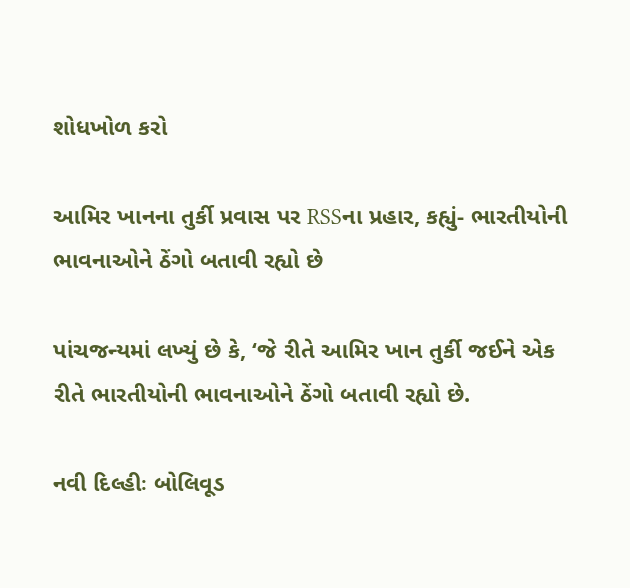શોધખોળ કરો

આમિર ખાનના તુર્કી પ્રવાસ પર RSSના પ્રહાર, કહ્યું- ભારતીયોની ભાવનાઓને ઠેંગો બતાવી રહ્યો છે

પાંચજન્યમાં લખ્યું છે કે, ‘જે રીતે આમિર ખાન તુર્કી જઈને એક રીતે ભારતીયોની ભાવનાઓને ઠેંગો બતાવી રહ્યો છે.

નવી દિલ્હીઃ બોલિવૂડ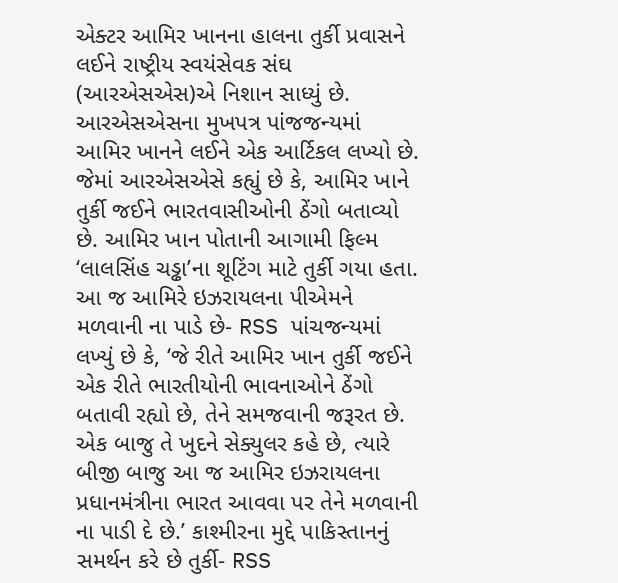એક્ટર આમિર ખાનના હાલના તુર્કી પ્રવાસને લઈને રાષ્ટ્રીય સ્વયંસેવક સંઘ (આરએસએસ)એ નિશાન સાધ્યું છે. આરએસએસના મુખપત્ર પાંજજન્યમાં આમિર ખાનને લઈને એક આર્ટિકલ લખ્યો છે. જેમાં આરએસએસે કહ્યું છે કે, આમિર ખાને તુર્કી જઈને ભારતવાસીઓની ઠેંગો બતાવ્યો છે. આમિર ખાન પોતાની આગામી ફિલ્મ ‘લાલસિંહ ચડ્ઢા’ના શૂટિંગ માટે તુર્કી ગયા હતા. આ જ આમિરે ઇઝરાયલના પીએમને મળવાની ના પાડે છે- RSS પાંચજન્યમાં લખ્યું છે કે, ‘જે રીતે આમિર ખાન તુર્કી જઈને એક રીતે ભારતીયોની ભાવનાઓને ઠેંગો બતાવી રહ્યો છે, તેને સમજવાની જરૂરત છે. એક બાજુ તે ખુદને સેક્યુલર કહે છે, ત્યારે બીજી બાજુ આ જ આમિર ઇઝરાયલના પ્રધાનમંત્રીના ભારત આવવા પર તેને મળવાની ના પાડી દે છે.’ કાશ્મીરના મુદ્દે પાકિસ્તાનનું સમર્થન કરે છે તુર્કી- RSS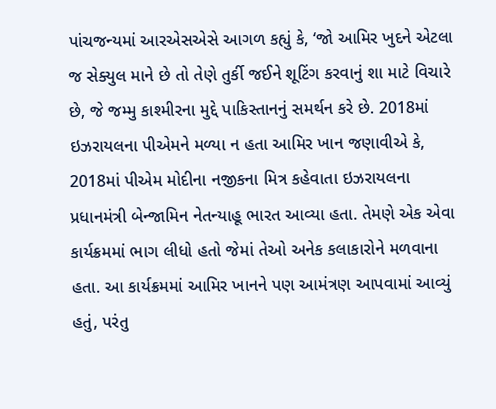પાંચજન્યમાં આરએસએસે આગળ કહ્યું કે, ‘જો આમિર ખુદને એટલા જ સેક્યુલ માને છે તો તેણે તુર્કી જઈને શૂટિંગ કરવાનું શા માટે વિચારે છે, જે જમ્મુ કાશ્મીરના મુદ્દે પાકિસ્તાનનું સમર્થન કરે છે. 2018માં ઇઝરાયલના પીએમને મળ્યા ન હતા આમિર ખાન જણાવીએ કે, 2018માં પીએમ મોદીના નજીકના મિત્ર કહેવાતા ઇઝરાયલના પ્રધાનમંત્રી બેન્જામિન નેતન્યાહૂ ભારત આવ્યા હતા. તેમણે એક એવા કાર્યક્રમમાં ભાગ લીધો હતો જેમાં તેઓ અનેક કલાકારોને મળવાના હતા. આ કાર્યક્રમમાં આમિર ખાનને પણ આમંત્રણ આપવામાં આવ્યું હતું, પરંતુ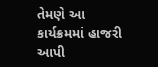તેમણે આ કાર્યક્રમમાં હાજરી આપી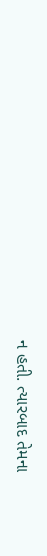ન હતી. ત્યારબાદ તેમના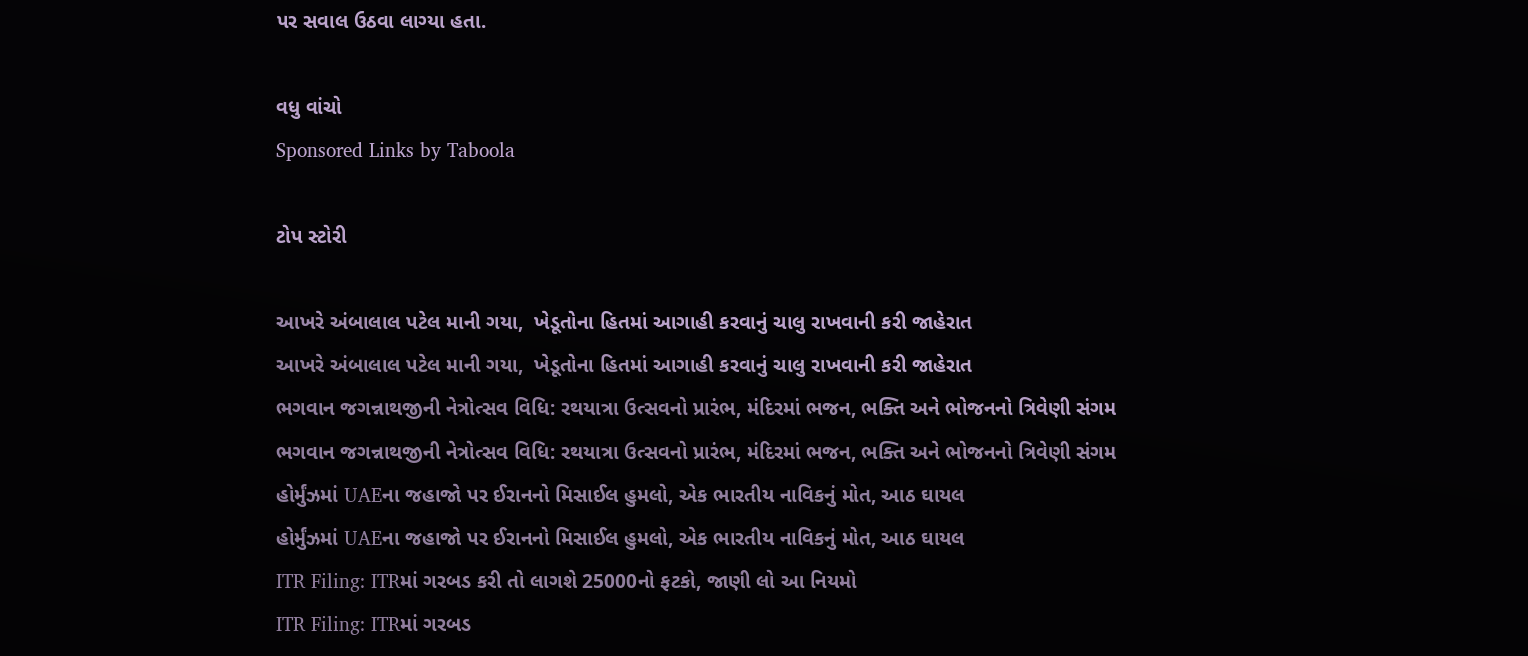પર સવાલ ઉઠવા લાગ્યા હતા.

વધુ વાંચો
Sponsored Links by Taboola

ટોપ સ્ટોરી

આખરે અંબાલાલ પટેલ માની ગયા,  ખેડૂતોના હિતમાં આગાહી કરવાનું ચાલુ રાખવાની કરી જાહેરાત
આખરે અંબાલાલ પટેલ માની ગયા,  ખેડૂતોના હિતમાં આગાહી કરવાનું ચાલુ રાખવાની કરી જાહેરાત
ભગવાન જગન્નાથજીની નેત્રોત્સવ વિધિ: રથયાત્રા ઉત્સવનો પ્રારંભ, મંદિરમાં ભજન, ભક્તિ અને ભોજનનો ત્રિવેણી સંગમ
ભગવાન જગન્નાથજીની નેત્રોત્સવ વિધિ: રથયાત્રા ઉત્સવનો પ્રારંભ, મંદિરમાં ભજન, ભક્તિ અને ભોજનનો ત્રિવેણી સંગમ
હોર્મુંઝમાં UAEના જહાજો પર ઈરાનનો મિસાઈલ હુમલો, એક ભારતીય નાવિકનું મોત, આઠ ઘાયલ
હોર્મુંઝમાં UAEના જહાજો પર ઈરાનનો મિસાઈલ હુમલો, એક ભારતીય નાવિકનું મોત, આઠ ઘાયલ
ITR Filing: ITRમાં ગરબડ કરી તો લાગશે 25000નો ફટકો, જાણી લો આ નિયમો
ITR Filing: ITRમાં ગરબડ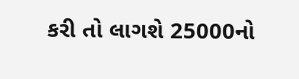કરી તો લાગશે 25000નો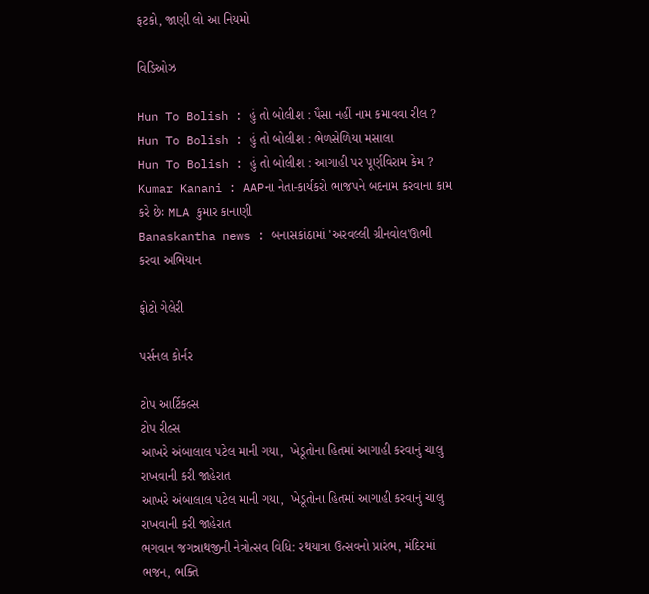ફટકો, જાણી લો આ નિયમો

વિડિઓઝ

Hun To Bolish : હું તો બોલીશ : પૈસા નહીં નામ કમાવવા રીલ ?
Hun To Bolish : હું તો બોલીશ : ભેળસેળિયા મસાલા
Hun To Bolish : હું તો બોલીશ : આગાહી પર પૂર્ણવિરામ કેમ ?
Kumar Kanani : AAPના નેતા-કાર્યકરો ભાજપને બદનામ કરવાના કામ કરે છેઃ MLA કુમાર કાનાણી
Banaskantha news : બનાસકાંઠામાં 'અરવલ્લી ગ્રીનવોલ'ઊભી કરવા અભિયાન

ફોટો ગેલેરી

પર્સનલ કોર્નર

ટોપ આર્ટિકલ્સ
ટોપ રીલ્સ
આખરે અંબાલાલ પટેલ માની ગયા,  ખેડૂતોના હિતમાં આગાહી કરવાનું ચાલુ રાખવાની કરી જાહેરાત
આખરે અંબાલાલ પટેલ માની ગયા,  ખેડૂતોના હિતમાં આગાહી કરવાનું ચાલુ રાખવાની કરી જાહેરાત
ભગવાન જગન્નાથજીની નેત્રોત્સવ વિધિ: રથયાત્રા ઉત્સવનો પ્રારંભ, મંદિરમાં ભજન, ભક્તિ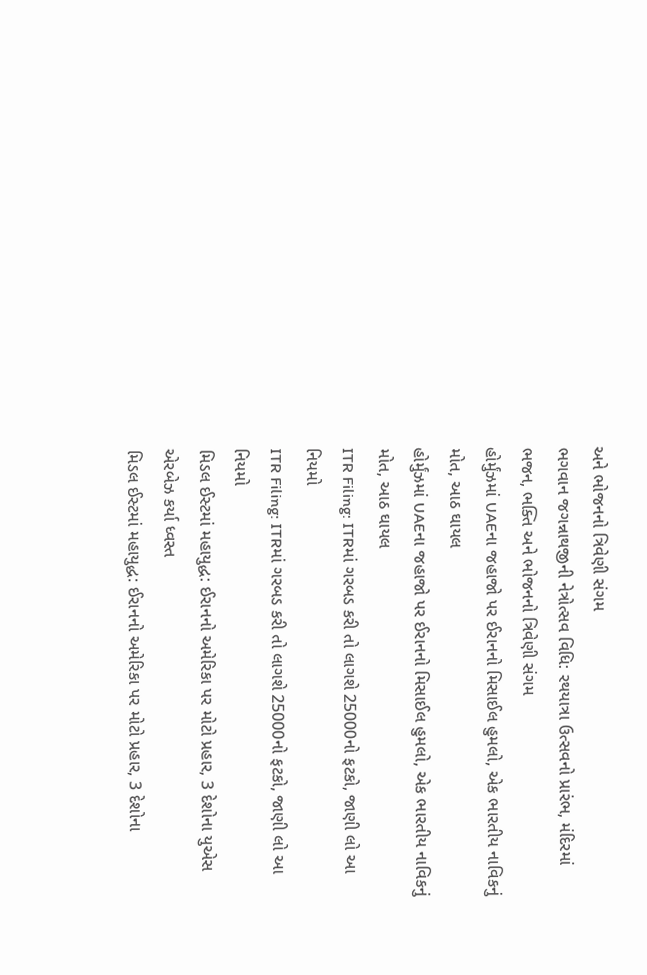અને ભોજનનો ત્રિવેણી સંગમ
ભગવાન જગન્નાથજીની નેત્રોત્સવ વિધિ: રથયાત્રા ઉત્સવનો પ્રારંભ, મંદિરમાં ભજન, ભક્તિ અને ભોજનનો ત્રિવેણી સંગમ
હોર્મુંઝમાં UAEના જહાજો પર ઈરાનનો મિસાઈલ હુમલો, એક ભારતીય નાવિકનું મોત, આઠ ઘાયલ
હોર્મુંઝમાં UAEના જહાજો પર ઈરાનનો મિસાઈલ હુમલો, એક ભારતીય નાવિકનું મોત, આઠ ઘાયલ
ITR Filing: ITRમાં ગરબડ કરી તો લાગશે 25000નો ફટકો, જાણી લો આ નિયમો
ITR Filing: ITRમાં ગરબડ કરી તો લાગશે 25000નો ફટકો, જાણી લો આ નિયમો
મિડલ ઈસ્ટમાં મહાયુદ્ધ: ઈરાનનો અમેરિકા પર મોટો પ્રહાર, 3 દેશોના યુએસ એરબેઝ કર્યા ધ્વસ્ત
મિડલ ઈસ્ટમાં મહાયુદ્ધ: ઈરાનનો અમેરિકા પર મોટો પ્રહાર, 3 દેશોના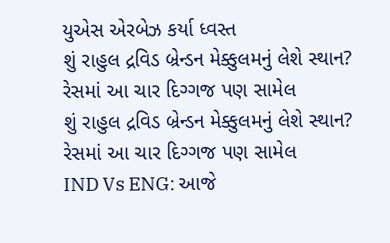યુએસ એરબેઝ કર્યા ધ્વસ્ત
શું રાહુલ દ્રવિડ બ્રેન્ડન મેક્કુલમનું લેશે સ્થાન? રેસમાં આ ચાર દિગ્ગજ પણ સામેલ
શું રાહુલ દ્રવિડ બ્રેન્ડન મેક્કુલમનું લેશે સ્થાન? રેસમાં આ ચાર દિગ્ગજ પણ સામેલ
IND Vs ENG: આજે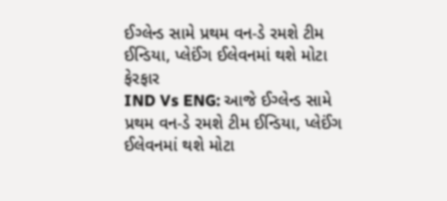ઈગ્લેન્ડ સામે પ્રથમ વન-ડે રમશે ટીમ ઈન્ડિયા, પ્લેઈંગ ઈલેવનમાં થશે મોટા ફેરફાર
IND Vs ENG: આજે ઈગ્લેન્ડ સામે પ્રથમ વન-ડે રમશે ટીમ ઈન્ડિયા, પ્લેઈંગ ઈલેવનમાં થશે મોટા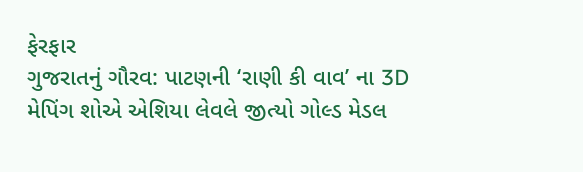ફેરફાર
ગુજરાતનું ગૌરવ: પાટણની ‘રાણી કી વાવ’ ના 3D મેપિંગ શોએ એશિયા લેવલે જીત્યો ગોલ્ડ મેડલ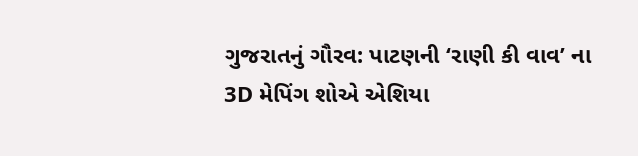ગુજરાતનું ગૌરવ: પાટણની ‘રાણી કી વાવ’ ના 3D મેપિંગ શોએ એશિયા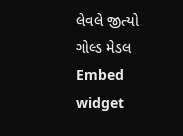લેવલે જીત્યો ગોલ્ડ મેડલ
Embed widget